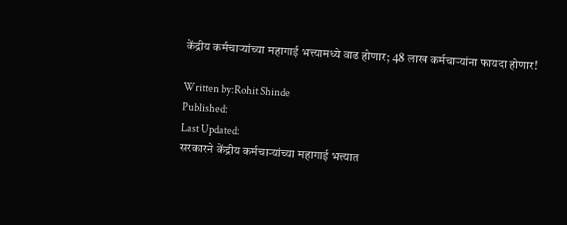केंद्रीय कर्मचाऱ्यांच्या महागाई भत्त्यामध्ये वाढ होणार; 48 लाख कर्मचाऱ्यांना फायदा होणार!

Written by:Rohit Shinde
Published:
Last Updated:
सरकारने केंद्रीय कर्मचाऱ्यांच्या महागाई भत्त्यात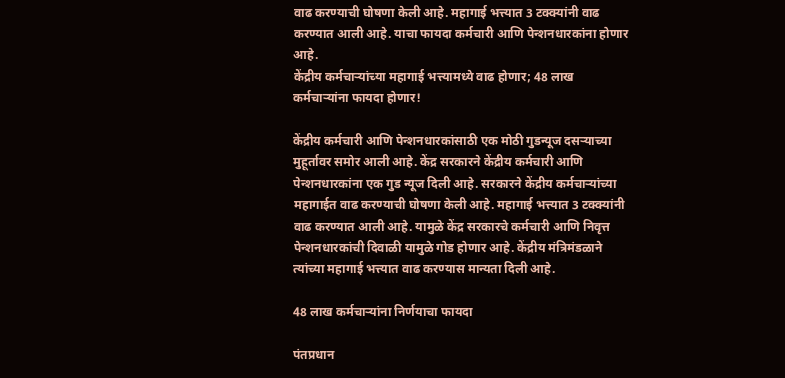वाढ करण्याची घोषणा केली आहे. महागाई भत्त्यात 3 टक्क्यांनी वाढ करण्यात आली आहे. याचा फायदा कर्मचारी आणि पेन्शनधारकांना होणार आहे.
केंद्रीय कर्मचाऱ्यांच्या महागाई भत्त्यामध्ये वाढ होणार; 48 लाख कर्मचाऱ्यांना फायदा होणार!

केंद्रीय कर्मचारी आणि पेन्शनधारकांसाठी एक मोठी गुडन्यूज दसऱ्याच्या मुहूर्तावर समोर आली आहे. केंद्र सरकारने केंद्रीय कर्मचारी आणि पेन्शनधारकांना एक गुड न्यूज दिली आहे. सरकारने केंद्रीय कर्मचाऱ्यांच्या महागाईत वाढ करण्याची घोषणा केली आहे. महागाई भत्त्यात 3 टक्क्यांनी वाढ करण्यात आली आहे. यामुळे केंद्र सरकारचे कर्मचारी आणि निवृत्त पेन्शनधारकांची दिवाळी यामुळे गोड होणार आहे. केंद्रीय मंत्रिमंडळाने त्यांच्या महागाई भत्त्यात वाढ करण्यास मान्यता दिली आहे.

48 लाख कर्मचाऱ्यांना निर्णयाचा फायदा

पंतप्रधान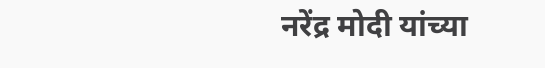नरेंद्र मोदी यांच्या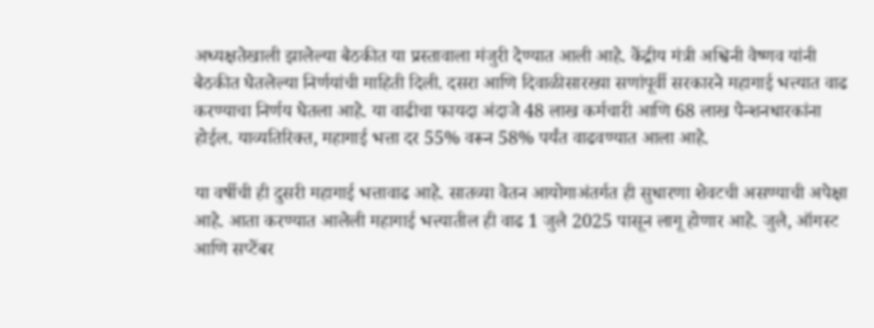अध्यक्षतेखाली झालेल्या बैठकीत या प्रस्तावाला मंजुरी देण्यात आली आहे. केंद्रीय मंत्री अश्विनी वैष्णव यांनी बैठकीत घेतलेल्या निर्णयांची माहिती दिली. दसरा आणि दिवाळीसारख्या सणांपूर्वी सरकारने महागाई भत्त्यात वाढ करण्याचा निर्णय घेतला आहे. या वाढीचा फायदा अंदाजे 48 लाख कर्मचारी आणि 68 लाख पेन्शनधारकांना होईल. याव्यतिरिक्त, महागाई भत्ता दर 55% वरून 58% पर्यंत वाढवण्यात आला आहे.

या वर्षीची ही दुसरी महागाई भत्तावाढ आहे. सातव्या वेतन आयोगाअंतर्गत ही सुधारणा शेवटची असण्याची अपेक्षा आहे. आता करण्यात आलेली महागाई भत्त्यातील ही वाढ 1 जुलै 2025 पासून लागू होणार आहे. जुलै, ऑगस्ट आणि सप्टेंबर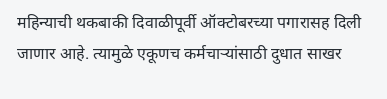महिन्याची थकबाकी दिवाळीपूर्वी ऑक्टोबरच्या पगारासह दिली जाणार आहे. त्यामुळे एकूणच कर्मचाऱ्यांसाठी दुधात साखर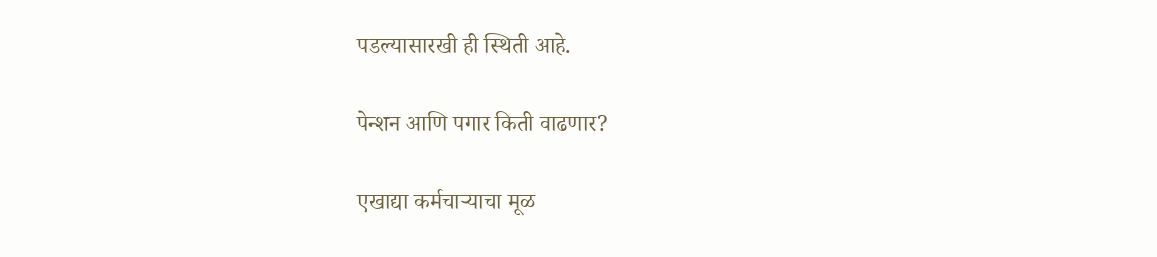पडल्यासारखी ही स्थिती आहे.

पेन्शन आणि पगार किती वाढणार?

एखाद्या कर्मचाऱ्याचा मूळ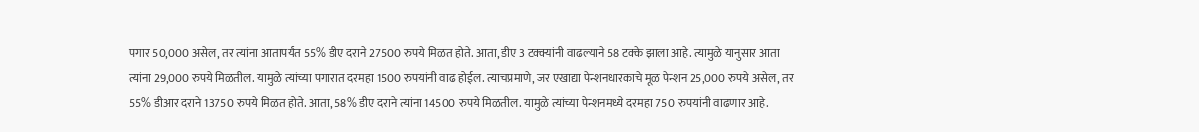पगार 50,000 असेल, तर त्यांना आतापर्यंत 55% डीए दराने 27500 रुपये मिळत होते. आता, डीए 3 टक्क्यांनी वाढल्याने 58 टक्के झाला आहे. त्यामुळे यानुसार आता त्यांना 29,000 रुपये मिळतील. यामुळे त्यांच्या पगारात दरमहा 1500 रुपयांनी वाढ होईल. त्याचप्रमाणे, जर एखाद्या पेन्शनधारकाचे मूळ पेन्शन 25,000 रुपये असेल, तर 55% डीआर दराने 13750 रुपये मिळत होते. आता, 58% डीए दराने त्यांना 14500 रुपये मिळतील. यामुळे त्यांच्या पेन्शनमध्ये दरमहा 750 रुपयांनी वाढणार आहे.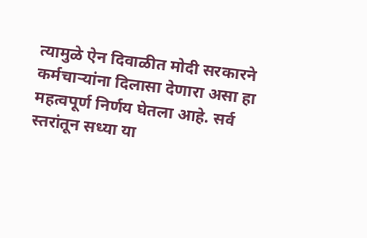त्यामुळे ऐन दिवाळीत मोदी सरकारने कर्मचाऱ्यांना दिलासा देणारा असा हा महत्वपूर्ण निर्णय घेतला आहे. सर्व स्तरांतून सध्या या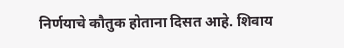निर्णयाचे कौतुक होताना दिसत आहे. शिवाय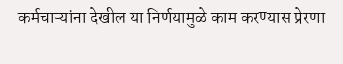कर्मचाऱ्यांना देखील या निर्णयामुळे काम करण्यास प्रेरणा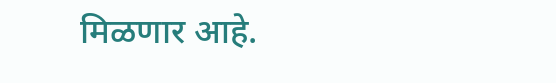मिळणार आहे.